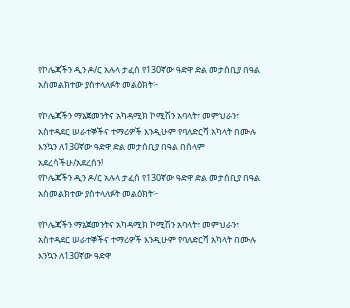የኮሌጃችን ዲን ዶ/ር አሉላ ታፈሰ የ130ኛው ዓድዋ ድል መታሰቢያ በዓል አስመልክተው ያስተላለፉት መልዕክት፦

የኮሌጃችን ማኔጀመንትና አካዳሚክ ኮሚሽን አባላት፣ መምህራን፣ አስተዳደር ሠራተኞችና ተማሪዎች እንዲሁም የባለድርሻ አካላት በሙሉ እንኳን ለ130ኛው ዓድዋ ድል መታሰቢያ በዓል በሰላም አደረሳችሁ/አደረሰን!
የኮሌጃችን ዲን ዶ/ር አሉላ ታፈሰ የ130ኛው ዓድዋ ድል መታሰቢያ በዓል አስመልክተው ያስተላለፉት መልዕክት፦

የኮሌጃችን ማኔጀመንትና አካዳሚክ ኮሚሽን አባላት፣ መምህራን፣ አስተዳደር ሠራተኞችና ተማሪዎች እንዲሁም የባለድርሻ አካላት በሙሉ እንኳን ለ130ኛው ዓድዋ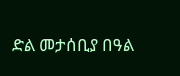ድል መታሰቢያ በዓል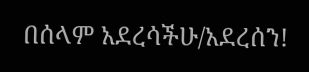በሰላም አደረሳችሁ/አደረሰን!